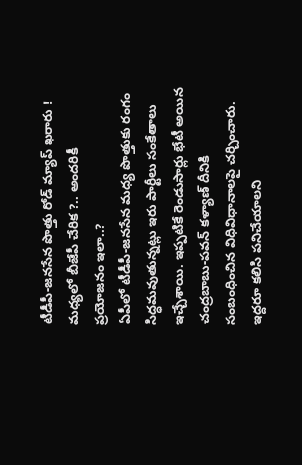టీడీపీ-జనసేన పొత్తు రోడ్ మ్యాప్ ఖరారు ! మధ్యలో బీజేపీ చేరిక ?.. అందరికీ ప్రయోజనం ఇలా..?
ఏపీలో టీడీపీ-జనసేన మధ్య పొత్తుకు రంగం సిద్ధమవుతున్నట్లు ఇరు పార్టీలు సంకేతాలు ఇచ్చేశాయి. ఇప్పటికే రెండుసార్లు భేటీ అయిన చంద్రబాబు-పవన్ కళ్యాణ్ దీనికి సంబంధించిన విధివిధానాలపై చర్చించారు. ఇద్దరూ కలిసి పనిచేయాలని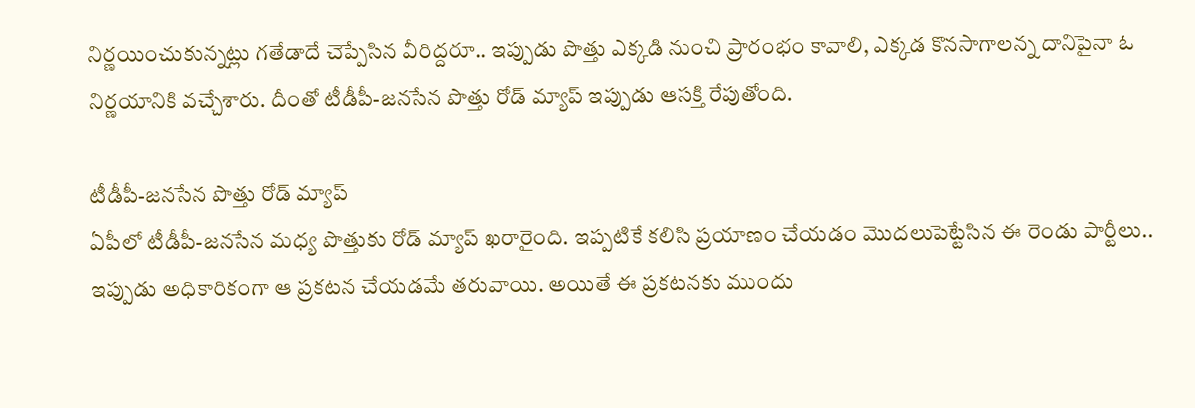నిర్ణయించుకున్నట్లు గతేడాదే చెప్పేసిన వీరిద్దరూ.. ఇప్పుడు పొత్తు ఎక్కడి నుంచి ప్రారంభం కావాలి, ఎక్కడ కొనసాగాలన్న దానిపైనా ఓ నిర్ణయానికి వచ్చేశారు. దీంతో టీడీపీ-జనసేన పొత్తు రోడ్ మ్యాప్ ఇప్పుడు ఆసక్తి రేపుతోంది.

టీడీపీ-జనసేన పొత్తు రోడ్ మ్యాప్
ఏపీలో టీడీపీ-జనసేన మధ్య పొత్తుకు రోడ్ మ్యాప్ ఖరారైంది. ఇప్పటికే కలిసి ప్రయాణం చేయడం మొదలుపెట్టేసిన ఈ రెండు పార్టీలు.. ఇప్పుడు అధికారికంగా ఆ ప్రకటన చేయడమే తరువాయి. అయితే ఈ ప్రకటనకు ముందు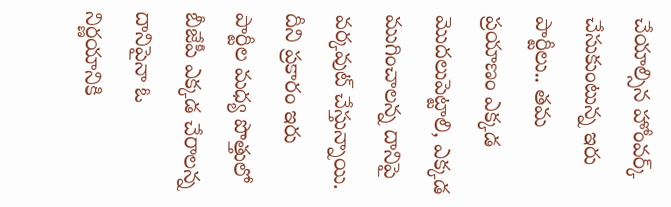చేయాల్సిన హోంవర్క్ చేసుకుంటున్న ఇరు పార్టీలు.. తమ ప్రయాణం ఎక్కడ మొదలుపెట్టాలి, ఎక్కడ ముగించాలన్న దానిపై వర్కవుట్ చేస్తున్నాయి. దీని ప్రకారం ఇరు పార్టీల మధ్య పొత్తులో బీజేపీ ఎక్కడ చేరాలన్న దానిపైనా ఓ నిర్ణయానికి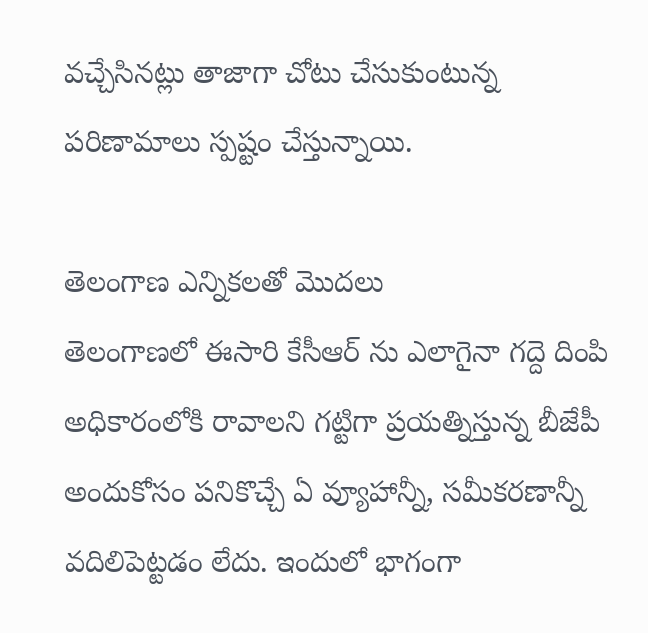వచ్చేసినట్లు తాజాగా చోటు చేసుకుంటున్న పరిణామాలు స్పష్టం చేస్తున్నాయి.

తెలంగాణ ఎన్నికలతో మొదలు
తెలంగాణలో ఈసారి కేసీఆర్ ను ఎలాగైనా గద్దె దింపి అధికారంలోకి రావాలని గట్టిగా ప్రయత్నిస్తున్న బీజేపీ అందుకోసం పనికొచ్చే ఏ వ్యూహాన్నీ, సమీకరణాన్నీ వదిలిపెట్టడం లేదు. ఇందులో భాగంగా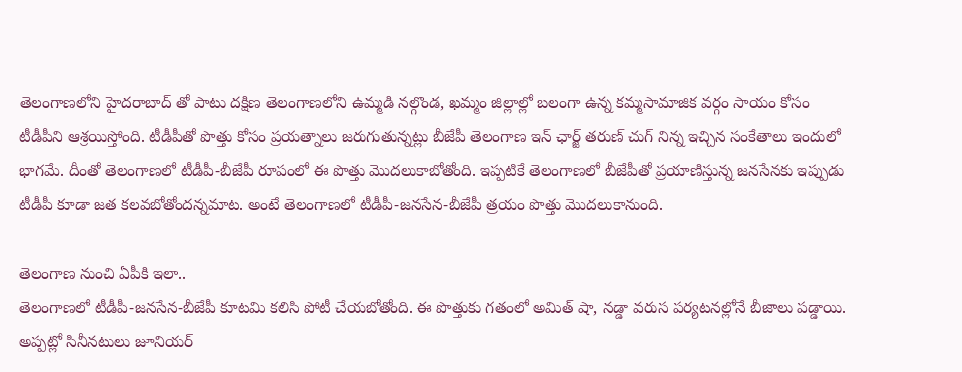తెలంగాణలోని హైదరాబాద్ తో పాటు దక్షిణ తెలంగాణలోని ఉమ్మడి నల్గొండ, ఖమ్మం జిల్లాల్లో బలంగా ఉన్న కమ్మసామాజిక వర్గం సాయం కోసం టీడీపీని ఆశ్రయిస్తోంది. టీడీపీతో పొత్తు కోసం ప్రయత్నాలు జరుగుతున్నట్లు బీజేపీ తెలంగాణ ఇన్ ఛార్జ్ తరుణ్ చుగ్ నిన్న ఇచ్చిన సంకేతాలు ఇందులో భాగమే. దీంతో తెలంగాణలో టీడీపీ-బీజేపీ రూపంలో ఈ పొత్తు మొదలుకాబోతోంది. ఇప్పటికే తెలంగాణలో బీజేపీతో ప్రయాణిస్తున్న జనసేనకు ఇప్పుడు టీడీపీ కూడా జత కలవబోతోందన్నమాట. అంటే తెలంగాణలో టీడీపీ-జనసేన-బీజేపీ త్రయం పొత్తు మొదలుకానుంది.

తెలంగాణ నుంచి ఏపీకి ఇలా..
తెలంగాణలో టీడీపీ-జనసేన-బీజేపీ కూటమి కలిసి పోటీ చేయబోతోంది. ఈ పొత్తుకు గతంలో అమిత్ షా, నడ్డా వరుస పర్యటనల్లోనే బీజాలు పడ్డాయి. అప్పట్లో సినీనటులు జూనియర్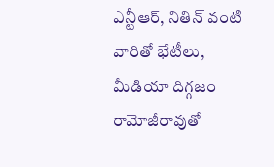ఎన్టీఆర్, నితిన్ వంటి వారితో భేటీలు, మీడియా దిగ్గజం రామోజీరావుతో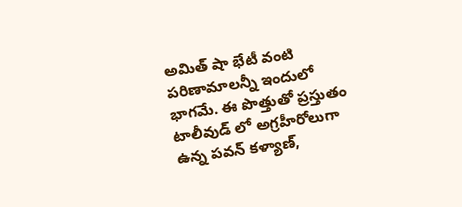అమిత్ షా భేటీ వంటి పరిణామాలన్నీ ఇందులో భాగమే. ఈ పొత్తుతో ప్రస్తుతం టాలీవుడ్ లో అగ్రహీరోలుగా ఉన్న పవన్ కళ్యాణ్,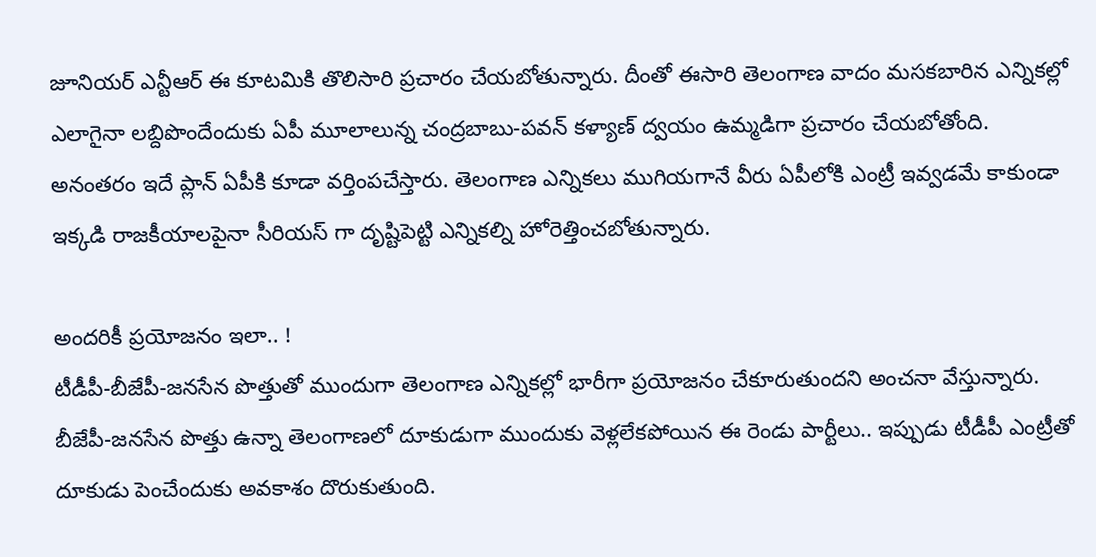జూనియర్ ఎన్టీఆర్ ఈ కూటమికి తొలిసారి ప్రచారం చేయబోతున్నారు. దీంతో ఈసారి తెలంగాణ వాదం మసకబారిన ఎన్నికల్లో ఎలాగైనా లబ్దిపొందేందుకు ఏపీ మూలాలున్న చంద్రబాబు-పవన్ కళ్యాణ్ ద్వయం ఉమ్మడిగా ప్రచారం చేయబోతోంది. అనంతరం ఇదే ప్లాన్ ఏపీకి కూడా వర్తింపచేస్తారు. తెలంగాణ ఎన్నికలు ముగియగానే వీరు ఏపీలోకి ఎంట్రీ ఇవ్వడమే కాకుండా ఇక్కడి రాజకీయాలపైనా సీరియస్ గా దృష్టిపెట్టి ఎన్నికల్ని హోరెత్తించబోతున్నారు.

అందరికీ ప్రయోజనం ఇలా.. !
టీడీపీ-బీజేపీ-జనసేన పొత్తుతో ముందుగా తెలంగాణ ఎన్నికల్లో భారీగా ప్రయోజనం చేకూరుతుందని అంచనా వేస్తున్నారు. బీజేపీ-జనసేన పొత్తు ఉన్నా తెలంగాణలో దూకుడుగా ముందుకు వెళ్లలేకపోయిన ఈ రెండు పార్టీలు.. ఇప్పుడు టీడీపీ ఎంట్రీతో దూకుడు పెంచేందుకు అవకాశం దొరుకుతుంది.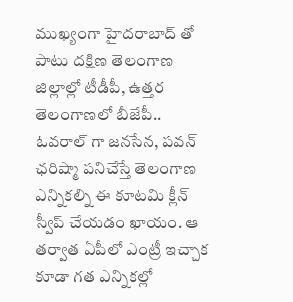ముఖ్యంగా హైదరాబాద్ తో పాటు దక్షిణ తెలంగాణ జిల్లాల్లో టీడీపీ, ఉత్తర తెలంగాణలో బీజేపీ.. ఓవరాల్ గా జనసేన, పవన్ ఛరిష్మా పనిచేస్తే తెలంగాణ ఎన్నికల్ని ఈ కూటమి క్లీన్ స్వీప్ చేయడం ఖాయం. ఆ తర్వాత ఏపీలో ఎంట్రీ ఇచ్చాక కూడా గత ఎన్నికల్లో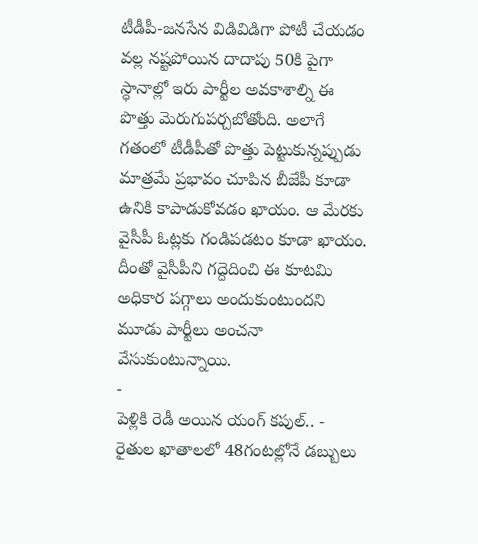టీడీపీ-జనసేన విడివిడిగా పోటీ చేయడం వల్ల నష్టపోయిన దాదాపు 50కి పైగా స్ధానాల్లో ఇరు పార్టీల అవకాశాల్ని ఈ పొత్తు మెరుగుపర్చబోతోంది. అలాగే గతంలో టీడీపీతో పొత్తు పెట్టుకున్నప్పుడు మాత్రమే ప్రభావం చూపిన బీజేపీ కూడా ఉనికి కాపాడుకోవడం ఖాయం. ఆ మేరకు వైసీపీ ఓట్లకు గండిపడటం కూడా ఖాయం. దీంతో వైసీపీని గద్దెదించి ఈ కూటమి అధికార పగ్గాలు అందుకుంటుందని మూడు పార్టీలు అంచనా వేసుకుంటున్నాయి.
-
పెళ్లికి రెడీ అయిన యంగ్ కపుల్.. -
రైతుల ఖాతాలలో 48గంటల్లోనే డబ్బులు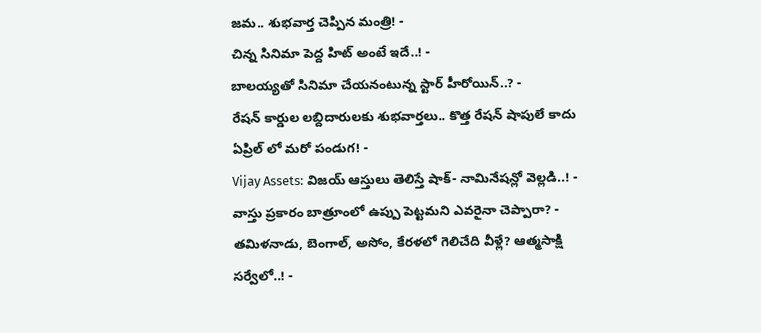జమ.. శుభవార్త చెప్పిన మంత్రి! -
చిన్న సినిమా పెద్ద హిట్ అంటే ఇదే..! -
బాలయ్యతో సినిమా చేయనంటున్న స్టార్ హీరోయిన్..? -
రేషన్ కార్డుల లబ్దిదారులకు శుభవార్తలు.. కొత్త రేషన్ షాపులే కాదు ఏప్రిల్ లో మరో పండుగ! -
Vijay Assets: విజయ్ ఆస్తులు తెలిస్తే షాక్- నామినేషన్లో వెల్లడి..! -
వాస్తు ప్రకారం బాత్రూంలో ఉప్పు పెట్టమని ఎవరైనా చెప్పారా? -
తమిళనాడు, బెంగాల్, అసోం, కేరళలో గెలిచేది వీళ్లే? ఆత్మసాక్షి సర్వేలో..! -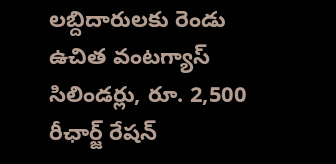లబ్దిదారులకు రెండు ఉచిత వంటగ్యాస్ సిలిండర్లు, రూ. 2,500 రీఛార్జ్ రేషన్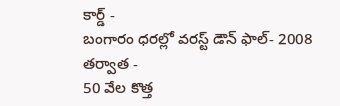కార్డ్ -
బంగారం ధరల్లో వరస్ట్ డౌన్ ఫాల్- 2008 తర్వాత -
50 వేల కొత్త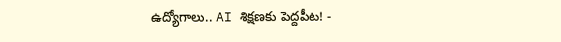ఉద్యోగాలు.. AI శిక్షణకు పెద్దపీట! -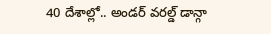40 దేశాల్లో.. అండర్ వరల్డ్ డాన్గా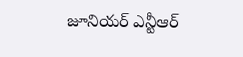జూనియర్ ఎన్టీఆర్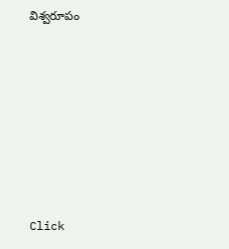విశ్వరూపం












Click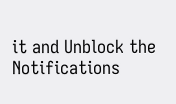it and Unblock the Notifications